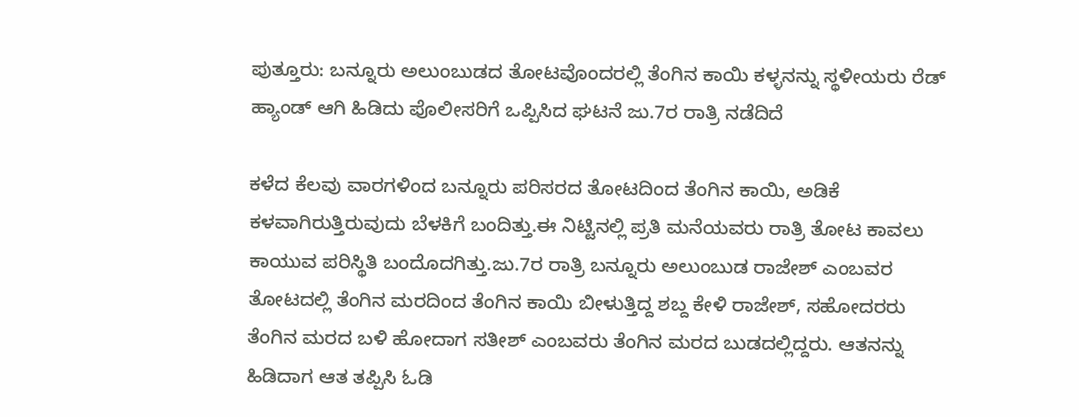ಪುತ್ತೂರು: ಬನ್ನೂರು ಅಲುಂಬುಡದ ತೋಟವೊಂದರಲ್ಲಿ ತೆಂಗಿನ ಕಾಯಿ ಕಳ್ಳನನ್ನು ಸ್ಥಳೀಯರು ರೆಡ್‌ ಹ್ಯಾಂಡ್ ಆಗಿ ಹಿಡಿದು ಪೊಲೀಸರಿಗೆ ಒಪ್ಪಿಸಿದ ಘಟನೆ ಜು.7ರ ರಾತ್ರಿ ನಡೆದಿದೆ

ಕಳೆದ ಕೆಲವು ವಾರಗಳಿಂದ ಬನ್ನೂರು ಪರಿಸರದ ತೋಟದಿಂದ ತೆಂಗಿನ ಕಾಯಿ, ಅಡಿಕೆ ಕಳವಾಗಿರುತ್ತಿರುವುದು ಬೆಳಕಿಗೆ ಬಂದಿತ್ತು.ಈ ನಿಟ್ಟಿನಲ್ಲಿ ಪ್ರತಿ ಮನೆಯವರು ರಾತ್ರಿ ತೋಟ ಕಾವಲು ಕಾಯುವ ಪರಿಸ್ಥಿತಿ ಬಂದೊದಗಿತ್ತು.ಜು.7ರ ರಾತ್ರಿ ಬನ್ನೂರು ಅಲುಂಬುಡ ರಾಜೇಶ್ ಎಂಬವರ ತೋಟದಲ್ಲಿ ತೆಂಗಿನ ಮರದಿಂದ ತೆಂಗಿನ ಕಾಯಿ ಬೀಳುತ್ತಿದ್ದ ಶಬ್ದ ಕೇಳಿ ರಾಜೇಶ್, ಸಹೋದರರು ತೆಂಗಿನ ಮರದ ಬಳಿ ಹೋದಾಗ ಸತೀಶ್ ಎಂಬವರು ತೆಂಗಿನ ಮರದ ಬುಡದಲ್ಲಿದ್ದರು. ಆತನನ್ನು ಹಿಡಿದಾಗ ಆತ ತಪ್ಪಿಸಿ ಓಡಿ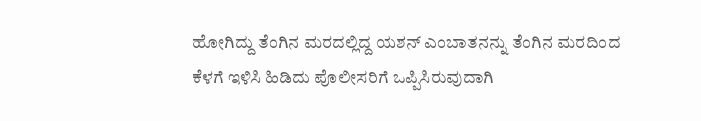ಹೋಗಿದ್ದು ತೆಂಗಿನ ಮರದಲ್ಲಿದ್ದ ಯಶನ್ ಎಂಬಾತನನ್ನು ತೆಂಗಿನ ಮರದಿಂದ ಕೆಳಗೆ ಇಳಿಸಿ ಹಿಡಿದು ಪೊಲೀಸರಿಗೆ ಒಪ್ಪಿಸಿರುವುದಾಗಿ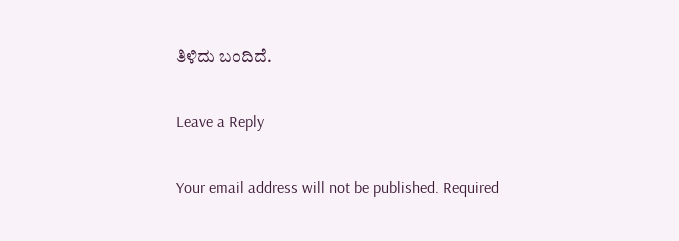ತಿಳಿದು ಬಂದಿದೆ.

Leave a Reply

Your email address will not be published. Required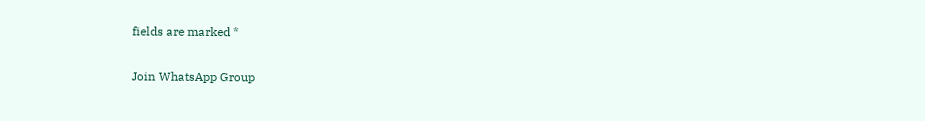fields are marked *

Join WhatsApp Group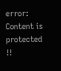error: Content is protected !!